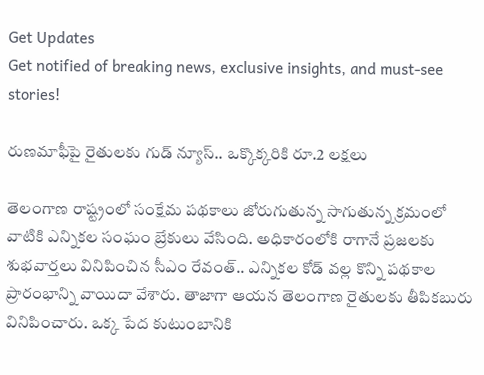Get Updates
Get notified of breaking news, exclusive insights, and must-see stories!

రుణమాఫీపై రైతులకు గుడ్ న్యూస్.. ఒక్కొక్కరికి రూ.2 లక్షలు

తెలంగాణ రాష్ట్రంలో సంక్షేమ పథకాలు జోరుగుతున్న సాగుతున్న క్రమంలో వాటికి ఎన్నికల సంఘం బ్రేకులు వేసింది. అధికారంలోకి రాగానే ప్రజలకు శుభవార్తలు వినిపించిన సీఎం రేవంత్.. ఎన్నికల కోడ్ వల్ల కొన్ని పథకాల ప్రారంభాన్ని వాయిదా వేశారు. తాజాగా ఆయన తెలంగాణ రైతులకు తీపికబురు వినిపించారు. ఒక్క పేద కుటుంబానికి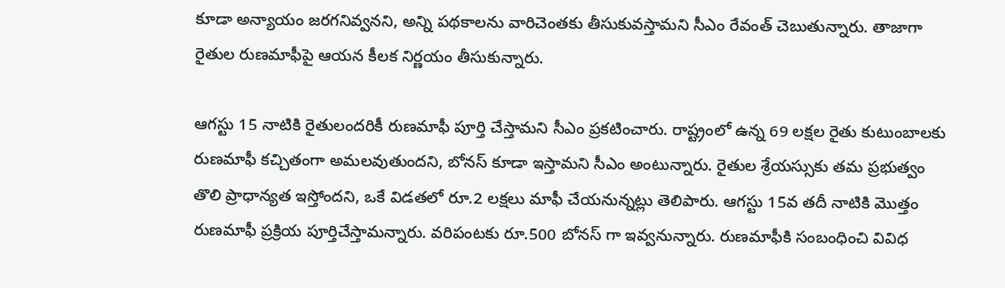కూడా అన్యాయం జరగనివ్వనని, అన్ని పథకాలను వారిచెంతకు తీసుకువస్తామని సీఎం రేవంత్ చెబుతున్నారు. తాజాగా రైతుల రుణమాఫీపై ఆయన కీలక నిర్ణయం తీసుకున్నారు.

ఆగస్టు 15 నాటికి రైతులందరికీ రుణమాఫీ పూర్తి చేస్తామని సీఎం ప్రకటించారు. రాష్ట్రంలో ఉన్న 69 లక్షల రైతు కుటుంబాలకు రుణమాఫీ కచ్చితంగా అమలవుతుందని, బోనస్ కూడా ఇస్తామని సీఎం అంటున్నారు. రైతుల శ్రేయస్సుకు తమ ప్రభుత్వం తొలి ప్రాధాన్యత ఇస్తోందని, ఒకే విడతలో రూ.2 లక్షలు మాఫీ చేయనున్నట్లు తెలిపారు. ఆగస్టు 15వ తదీ నాటికి మొత్తం రుణమాఫీ ప్రక్రియ పూర్తిచేస్తామన్నారు. వరిపంటకు రూ.500 బోనస్ గా ఇవ్వనున్నారు. రుణమాఫీకి సంబంధించి వివిధ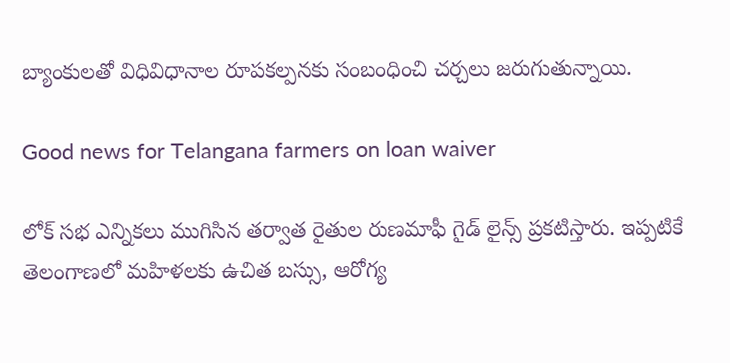బ్యాంకులతో విధివిధానాల రూపకల్పనకు సంబంధించి చర్చలు జరుగుతున్నాయి.

Good news for Telangana farmers on loan waiver

లోక్ సభ ఎన్నికలు ముగిసిన తర్వాత రైతుల రుణమాఫీ గైడ్ లైన్స్ ప్రకటిస్తారు. ఇప్పటికే తెలంగాణలో మహిళలకు ఉచిత బస్సు, ఆరోగ్య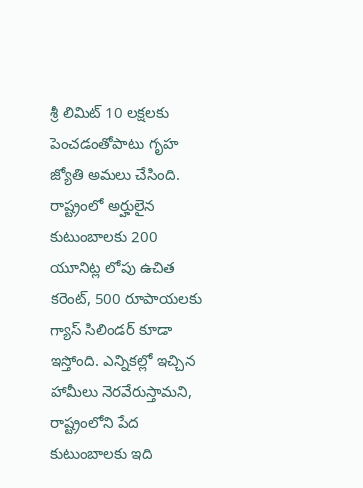శ్రీ లిమిట్ 10 లక్షలకు పెంచడంతోపాటు గృహ జ్యోతి అమలు చేసింది. రాష్ట్రంలో అర్హులైన కుటుంబాలకు 200 యూనిట్ల లోపు ఉచిత కరెంట్, 500 రూపాయలకు గ్యాస్ సిలిండర్ కూడా ఇస్తోంది. ఎన్నికల్లో ఇచ్చిన హామీలు నెరవేరుస్తామని, రాష్ట్రంలోని పేద కుటుంబాలకు ఇది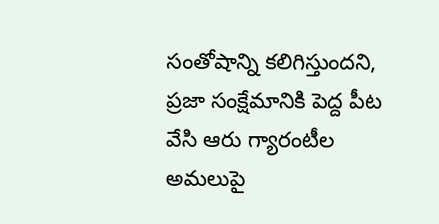సంతోషాన్ని కలిగిస్తుందని, ప్రజా సంక్షేమానికి పెద్ద పీట వేసి ఆరు గ్యారంటీల అమలుపై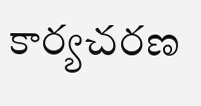కార్యచరణ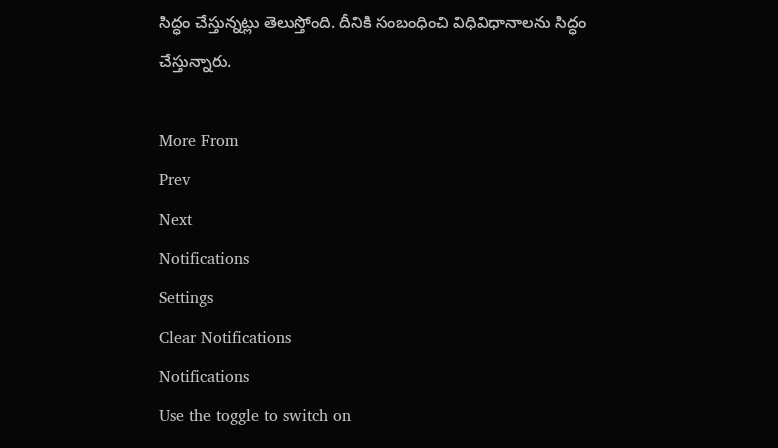సిద్ధం చేస్తున్నట్లు తెలుస్తోంది. దీనికి సంబంధించి విధివిధానాలను సిద్ధం చేస్తున్నారు.

More From
Prev
Next
Notifications
Settings
Clear Notifications
Notifications
Use the toggle to switch on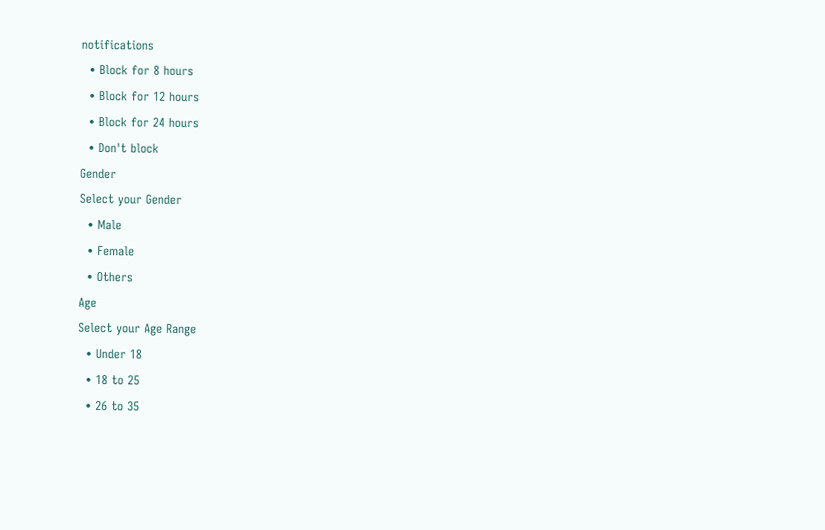notifications
  • Block for 8 hours
  • Block for 12 hours
  • Block for 24 hours
  • Don't block
Gender
Select your Gender
  • Male
  • Female
  • Others
Age
Select your Age Range
  • Under 18
  • 18 to 25
  • 26 to 35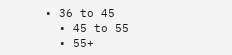• 36 to 45
  • 45 to 55
  • 55+